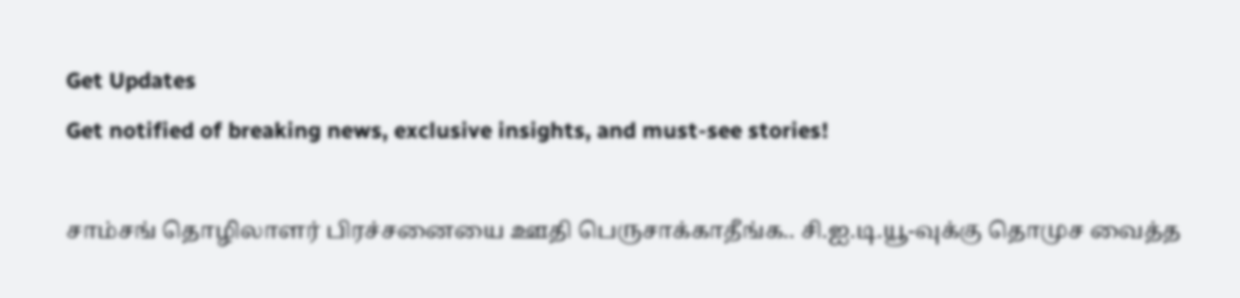Get Updates
Get notified of breaking news, exclusive insights, and must-see stories!

சாம்சங் தொழிலாளர் பிரச்சனையை ஊதி பெருசாக்காதீங்க.. சி.ஐ.டி.யூ-வுக்கு தொமுச வைத்த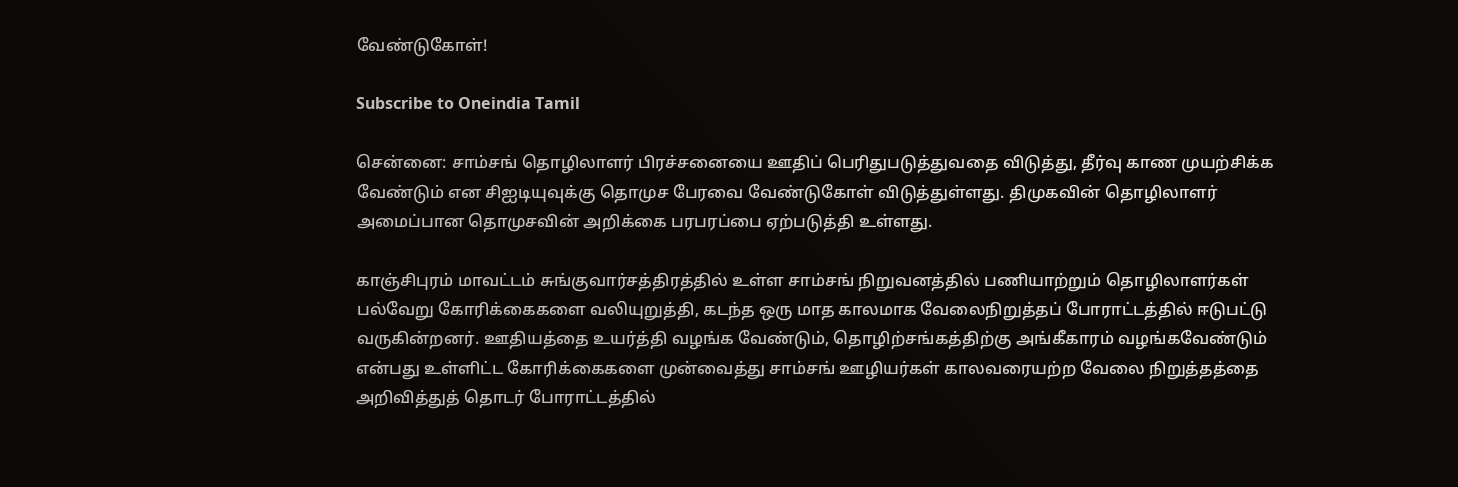வேண்டுகோள்!

Subscribe to Oneindia Tamil

சென்னை: சாம்சங் தொழிலாளர் பிரச்சனையை ஊதிப் பெரிதுபடுத்துவதை விடுத்து, தீர்வு காண முயற்சிக்க வேண்டும் என சிஐடியுவுக்கு தொமுச பேரவை வேண்டுகோள் விடுத்துள்ளது. திமுகவின் தொழிலாளர் அமைப்பான தொமுசவின் அறிக்கை பரபரப்பை ஏற்படுத்தி உள்ளது.

காஞ்சிபுரம் மாவட்டம் சுங்குவார்சத்திரத்தில் உள்ள சாம்சங் நிறுவனத்தில் பணியாற்றும் தொழிலாளர்கள் பல்வேறு கோரிக்கைகளை வலியுறுத்தி, கடந்த ஒரு மாத காலமாக வேலைநிறுத்தப் போராட்டத்தில் ஈடுபட்டு வருகின்றனர். ஊதியத்தை உயர்த்தி வழங்க வேண்டும், தொழிற்சங்கத்திற்கு அங்கீகாரம் வழங்கவேண்டும் என்பது உள்ளிட்ட கோரிக்கைகளை முன்வைத்து சாம்சங் ஊழியர்கள் காலவரையற்ற வேலை நிறுத்தத்தை அறிவித்துத் தொடர் போராட்டத்தில்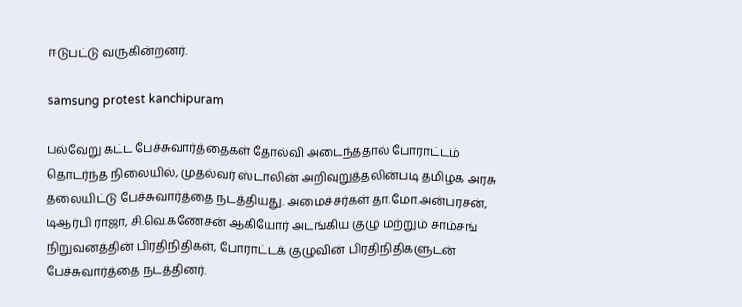ஈடுபட்டு வருகின்றனர்.

samsung protest kanchipuram

பல்வேறு கட்ட பேச்சுவார்த்தைகள் தோல்வி அடைந்ததால் போராட்டம் தொடர்ந்த நிலையில், முதல்வர் ஸ்டாலின் அறிவுறுத்தலின்படி தமிழக அரசு தலையிட்டு பேச்சுவார்த்தை நடத்தியது. அமைச்சர்கள் தா.மோ.அன்பரசன், டிஆர்பி ராஜா, சி.வெ.கணேசன் ஆகியோர் அடங்கிய குழு மற்றும் சாம்சங் நிறுவனத்தின் பிரதிநிதிகள், போராட்டக் குழுவின் பிரதிநிதிகளுடன் பேச்சுவார்த்தை நடத்தினர்.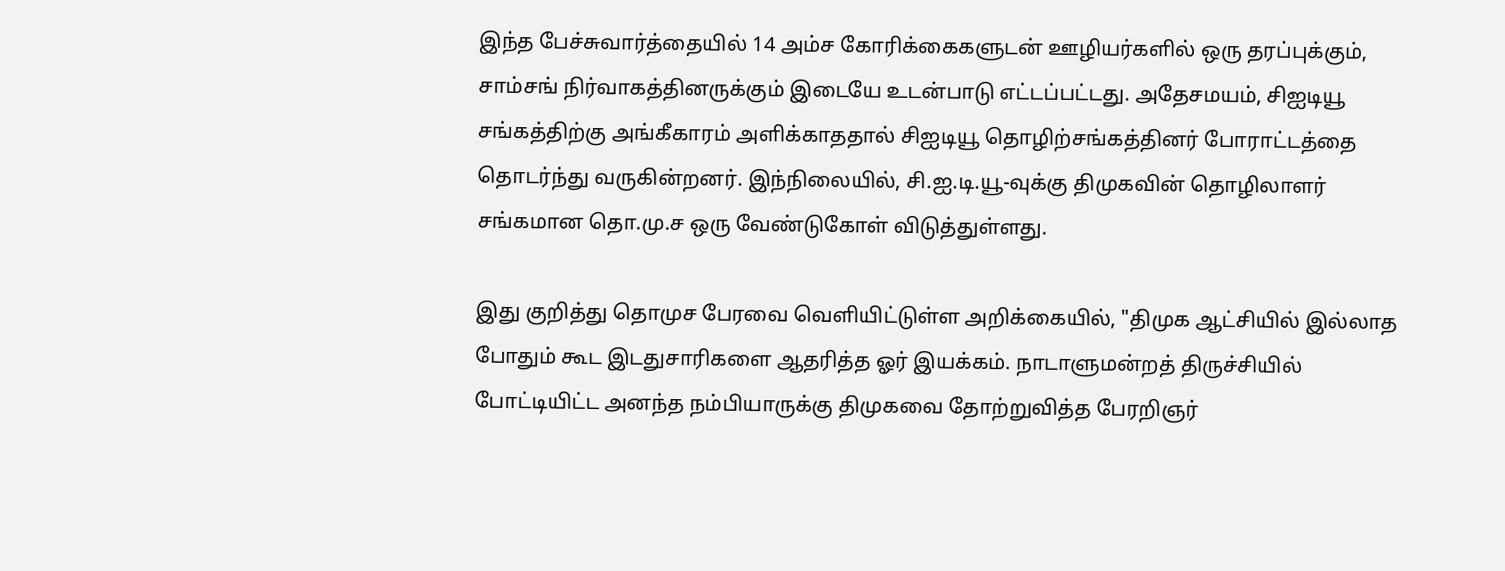இந்த பேச்சுவார்த்தையில் 14 அம்ச கோரிக்கைகளுடன் ஊழியர்களில் ஒரு தரப்புக்கும், சாம்சங் நிர்வாகத்தினருக்கும் இடையே உடன்பாடு எட்டப்பட்டது. அதேசமயம், சிஐடியூ சங்கத்திற்கு அங்கீகாரம் அளிக்காததால் சிஐடியூ தொழிற்சங்கத்தினர் போராட்டத்தை தொடர்ந்து வருகின்றனர். இந்நிலையில், சி.ஐ.டி.யூ-வுக்கு திமுகவின் தொழிலாளர் சங்கமான தொ.மு.ச ஒரு வேண்டுகோள் விடுத்துள்ளது.

இது குறித்து தொமுச பேரவை வெளியிட்டுள்ள அறிக்கையில், "திமுக ஆட்சியில் இல்லாத போதும் கூட இடதுசாரிகளை ஆதரித்த ஓர் இயக்கம். நாடாளுமன்றத் திருச்சியில் போட்டியிட்ட அனந்த நம்பியாருக்கு திமுகவை தோற்றுவித்த பேரறிஞர்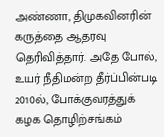அண்ணா, திமுகவினரின் கருத்தை ஆதரவு தெரிவித்தார். அதே போல், உயர் நீதிமன்ற தீர்ப்பின்படி 2010ல், போக்குவரத்துக் கழக தொழிற்சங்கம்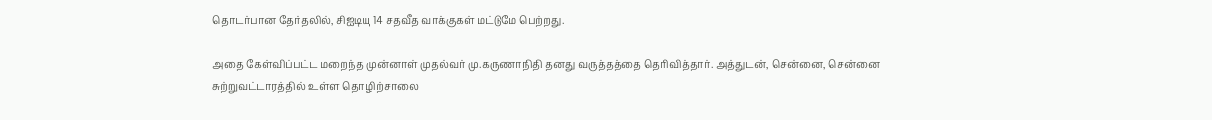தொடர்பான தேர்தலில், சிஐடியு 14 சதவீத வாக்குகள் மட்டுமே பெற்றது.

அதை கேள்விப்பட்ட மறைந்த முன்னாள் முதல்வர் மு.கருணாநிதி தனது வருத்தத்தை தெரிவித்தார். அத்துடன், சென்னை, சென்னை சுற்றுவட்டாரத்தில் உள்ள தொழிற்சாலை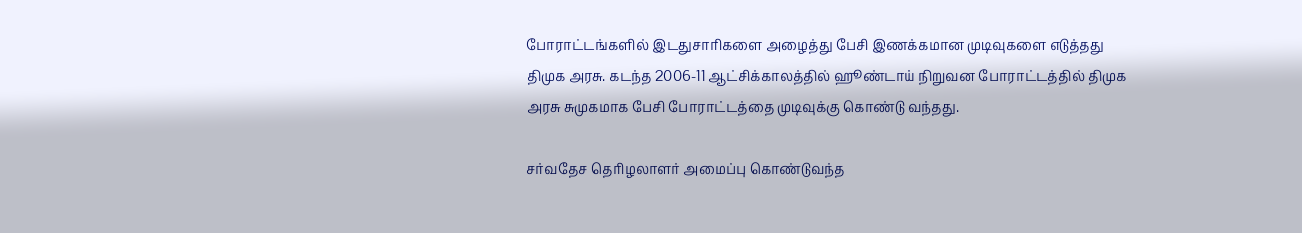போராட்டங்களில் இடதுசாரிகளை அழைத்து பேசி இணக்கமான முடிவுகளை எடுத்தது திமுக அரசு. கடந்த 2006-11 ஆட்சிக்காலத்தில் ஹூண்டாய் நிறுவன போராட்டத்தில் திமுக அரசு சுமுகமாக பேசி போராட்டத்தை முடிவுக்கு கொண்டு வந்தது.

சர்வதேச தொிழலாளர் அமைப்பு கொண்டுவந்த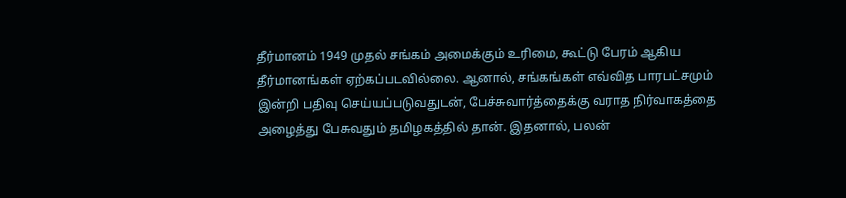தீர்மானம் 1949 முதல் சங்கம் அமைக்கும் உரிமை, கூட்டு பேரம் ஆகிய தீர்மானங்கள் ஏற்கப்படவில்லை. ஆனால், சங்கங்கள் எவ்வித பாரபட்சமும் இன்றி பதிவு செய்யப்படுவதுடன், பேச்சுவார்த்தைக்கு வராத நிர்வாகத்தை அழைத்து பேசுவதும் தமிழகத்தில் தான். இதனால், பலன்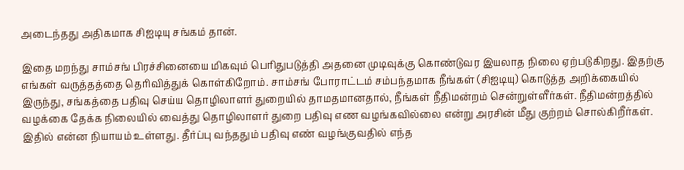அடைந்தது அதிகமாக சிஐடியு சங்கம் தான்.

இதை மறந்து சாம்சங் பிரச்சினையை மிகவும் பெரிதுபடுத்தி அதனை முடிவுக்கு கொண்டுவர இயலாத நிலை ஏற்படுகிறது. இதற்கு எங்கள் வருத்தத்தை தெரிவித்துக் கொள்கிறோம். சாம்சங் போராட்டம் சம்பந்தமாக நீங்கள் (சிஐடியு) கொடுத்த அறிக்கையில் இருந்து, சங்கத்தை பதிவு செய்ய தொழிலாளர் துறையில் தாமதமானதால், நீங்கள் நீதிமன்றம் சென்றுள்ளீர்கள். நீதிமன்றத்தில் வழக்கை தேக்க நிலையில் வைத்து தொழிலாளர் துறை பதிவு எண வழங்கவில்லை என்று அரசின் மீது குற்றம் சொல்கிறீர்கள். இதில் என்ன நியாயம் உள்ளது. தீர்ப்பு வந்ததும் பதிவு எண் வழங்குவதில் எந்த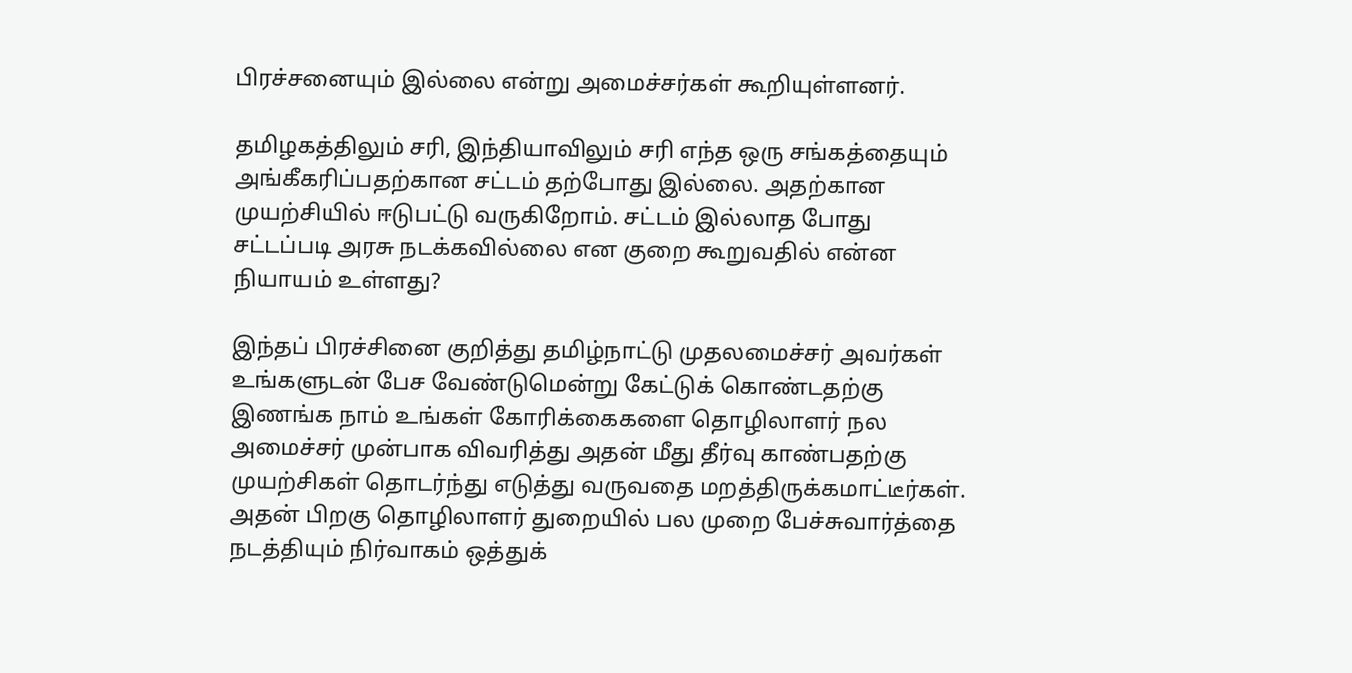பிரச்சனையும் இல்லை என்று அமைச்சர்கள் கூறியுள்ளனர்.

தமிழகத்திலும் சரி, இந்தியாவிலும் சரி எந்த ஒரு சங்கத்தையும் அங்கீகரிப்பதற்கான சட்டம் தற்போது இல்லை. அதற்கான முயற்சியில் ஈடுபட்டு வருகிறோம். சட்டம் இல்லாத போது சட்டப்படி அரசு நடக்கவில்லை என குறை கூறுவதில் என்ன நியாயம் உள்ளது?

இந்தப் பிரச்சினை குறித்து தமிழ்நாட்டு முதலமைச்சர் அவர்கள் உங்களுடன் பேச வேண்டுமென்று கேட்டுக் கொண்டதற்கு இணங்க நாம் உங்கள் கோரிக்கைகளை தொழிலாளர் நல அமைச்சர் முன்பாக விவரித்து அதன் மீது தீர்வு காண்பதற்கு முயற்சிகள் தொடர்ந்து எடுத்து வருவதை மறத்திருக்கமாட்டீர்கள். அதன் பிறகு தொழிலாளர் துறையில் பல முறை பேச்சுவார்த்தை நடத்தியும் நிர்வாகம் ஒத்துக்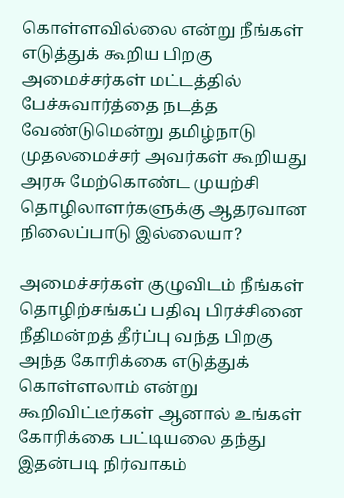கொள்ளவில்லை என்று நீங்கள் எடுத்துக் கூறிய பிறகு அமைச்சர்கள் மட்டத்தில் பேச்சுவார்த்தை நடத்த வேண்டுமென்று தமிழ்நாடு முதலமைச்சர் அவர்கள் கூறியது அரசு மேற்கொண்ட முயற்சி தொழிலாளர்களுக்கு ஆதரவான நிலைப்பாடு இல்லையா?

அமைச்சர்கள் குழுவிடம் நீங்கள் தொழிற்சங்கப் பதிவு பிரச்சினை நீதிமன்றத் தீர்ப்பு வந்த பிறகு அந்த கோரிக்கை எடுத்துக் கொள்ளலாம் என்று கூறிவிட்டீர்கள் ஆனால் உங்கள் கோரிக்கை பட்டியலை தந்து இதன்படி நிர்வாகம்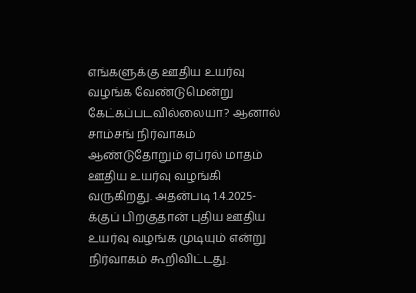எங்களுக்கு ஊதிய உயர்வு வழங்க வேண்டுமென்று கேட்கப்படவில்லையா? ஆனால் சாம்சங் நிர்வாகம் ஆண்டுதோறும் ஏப்ரல் மாதம் ஊதிய உயர்வு வழங்கி வருகிறது. அதன்படி 1.4.2025-க்குப் பிறகுதான் புதிய ஊதிய உயர்வு வழங்க முடியும் என்று நிர்வாகம் கூறிவிட்டது.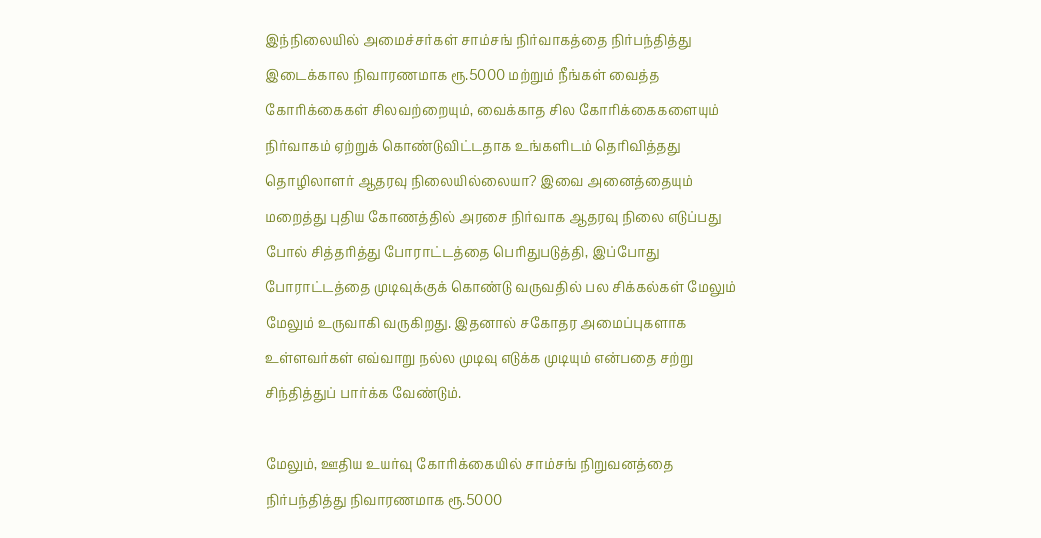இந்நிலையில் அமைச்சர்கள் சாம்சங் நிர்வாகத்தை நிர்பந்தித்து இடைக்கால நிவாரணமாக ரூ.5000 மற்றும் நீங்கள் வைத்த கோரிக்கைகள் சிலவற்றையும், வைக்காத சில கோரிக்கைகளையும் நிர்வாகம் ஏற்றுக் கொண்டுவிட்டதாக உங்களிடம் தெரிவித்தது தொழிலாளர் ஆதரவு நிலையில்லையா? இவை அனைத்தையும் மறைத்து புதிய கோணத்தில் அரசை நிர்வாக ஆதரவு நிலை எடுப்பது போல் சித்தரித்து போராட்டத்தை பெரிதுபடுத்தி, இப்போது போராட்டத்தை முடிவுக்குக் கொண்டு வருவதில் பல சிக்கல்கள் மேலும் மேலும் உருவாகி வருகிறது. இதனால் சகோதர அமைப்புகளாக உள்ளவர்கள் எவ்வாறு நல்ல முடிவு எடுக்க முடியும் என்பதை சற்று சிந்தித்துப் பார்க்க வேண்டும்.

மேலும், ஊதிய உயர்வு கோரிக்கையில் சாம்சங் நிறுவனத்தை நிர்பந்தித்து நிவாரணமாக ரூ.5000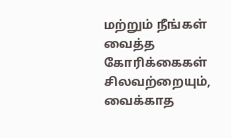மற்றும் நீங்கள் வைத்த கோரிக்கைகள் சிலவற்றையும், வைக்காத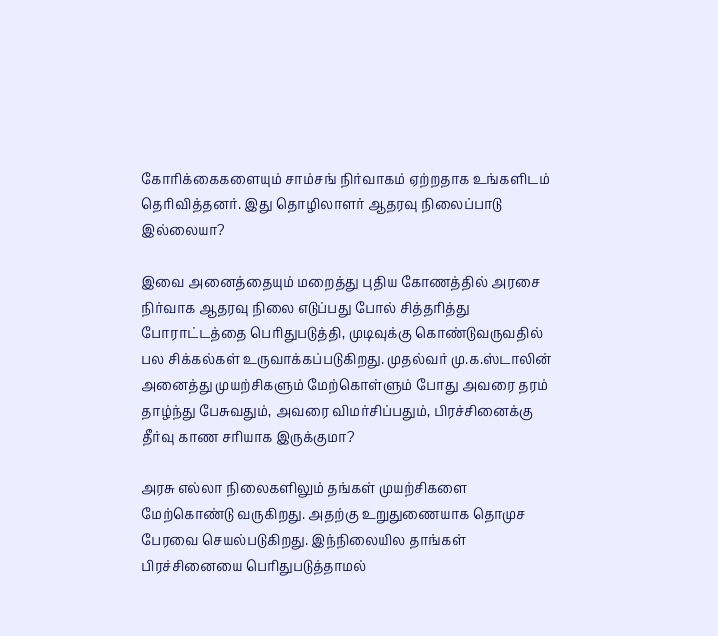கோரிக்கைகளையும் சாம்சங் நிர்வாகம் ஏற்றதாக உங்களிடம் தெரிவித்தனர். இது தொழிலாளர் ஆதரவு நிலைப்பாடு இல்லையா?

இவை அனைத்தையும் மறைத்து புதிய கோணத்தில் அரசை நிர்வாக ஆதரவு நிலை எடுப்பது போல் சித்தரித்து போராட்டத்தை பெரிதுபடுத்தி, முடிவுக்கு கொண்டுவருவதில் பல சிக்கல்கள் உருவாக்கப்படுகிறது. முதல்வர் மு.க.ஸ்டாலின் அனைத்து முயற்சிகளும் மேற்கொள்ளும் போது அவரை தரம் தாழ்ந்து பேசுவதும், அவரை விமர்சிப்பதும், பிரச்சினைக்கு தீர்வு காண சரியாக இருக்குமா?

அரசு எல்லா நிலைகளிலும் தங்கள் முயற்சிகளை மேற்கொண்டு வருகிறது. அதற்கு உறுதுணையாக தொமுச பேரவை செயல்படுகிறது. இந்நிலையில தாங்கள் பிரச்சினையை பெரிதுபடுத்தாமல்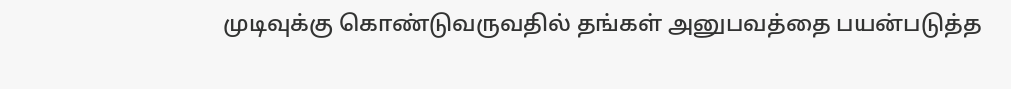முடிவுக்கு கொண்டுவருவதில் தங்கள் அனுபவத்தை பயன்படுத்த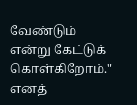வேண்டும் என்று கேட்டுக் கொள்கிறோம்." எனத்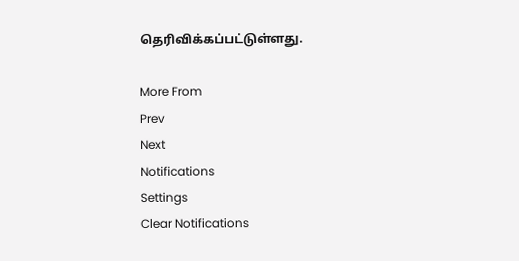தெரிவிக்கப்பட்டுள்ளது.

More From
Prev
Next
Notifications
Settings
Clear Notifications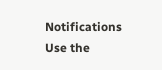Notifications
Use the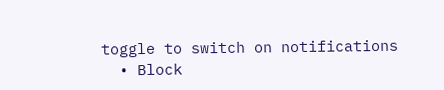toggle to switch on notifications
  • Block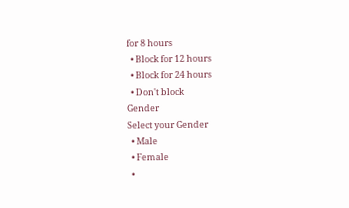for 8 hours
  • Block for 12 hours
  • Block for 24 hours
  • Don't block
Gender
Select your Gender
  • Male
  • Female
  •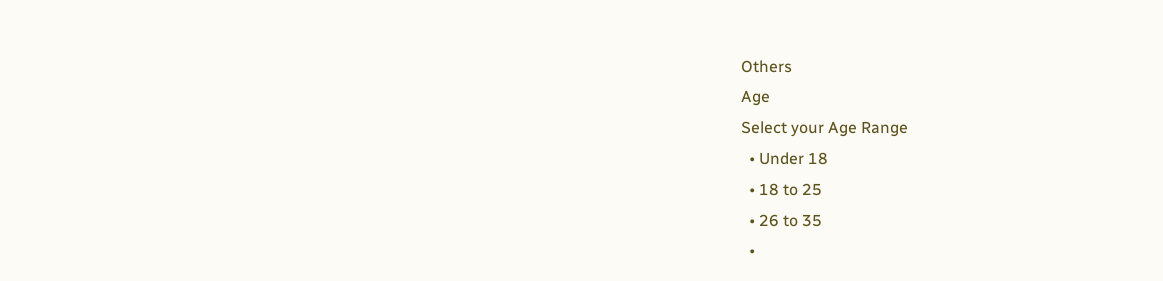Others
Age
Select your Age Range
  • Under 18
  • 18 to 25
  • 26 to 35
  •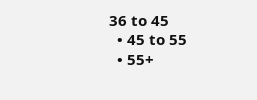36 to 45
  • 45 to 55
  • 55+